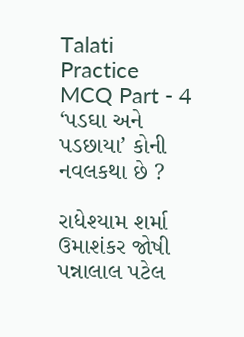Talati Practice MCQ Part - 4
‘પડઘા અને પડછાયા’ કોની નવલકથા છે ?

રાધેશ્યામ શર્મા
ઉમાશંકર જોષી
પન્નાલાલ પટેલ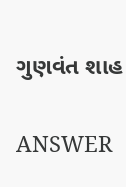ગુણવંત શાહ

ANSWER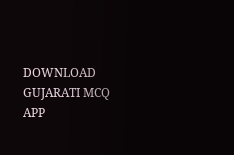DOWNLOAD GUJARATI MCQ APP